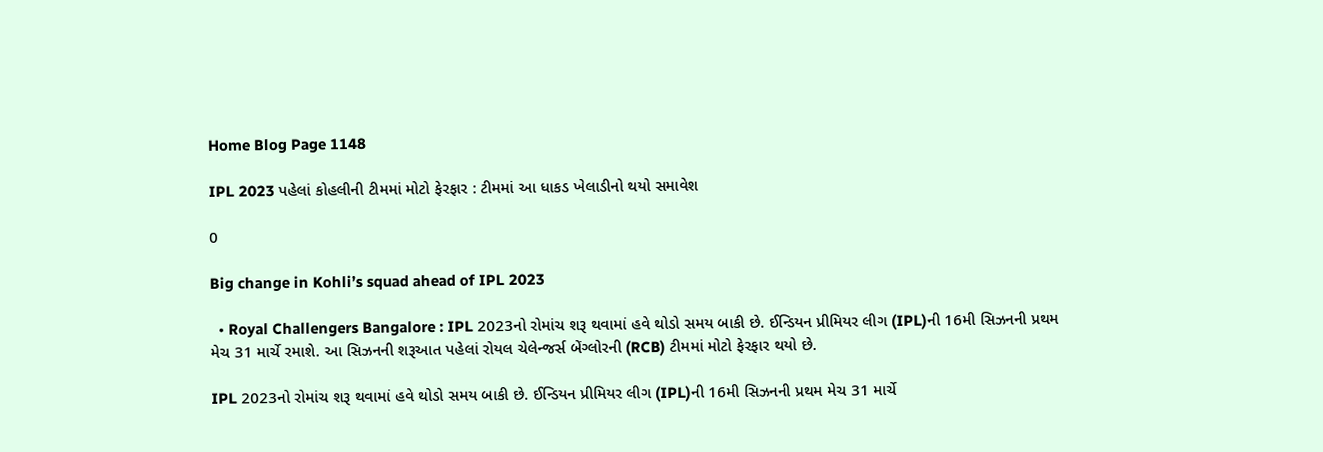Home Blog Page 1148

IPL 2023 પહેલાં કોહલીની ટીમમાં મોટો ફેરફાર : ટીમમાં આ ધાકડ ખેલાડીનો થયો સમાવેશ

0

Big change in Kohli’s squad ahead of IPL 2023

  • Royal Challengers Bangalore : IPL 2023નો રોમાંચ શરૂ થવામાં હવે થોડો સમય બાકી છે. ઈન્ડિયન પ્રીમિયર લીગ (IPL)ની 16મી સિઝનની પ્રથમ મેચ 31 માર્ચે રમાશે. આ સિઝનની શરૂઆત પહેલાં રોયલ ચેલેન્જર્સ બેંગ્લોરની (RCB) ટીમમાં મોટો ફેરફાર થયો છે.

IPL 2023નો રોમાંચ શરૂ થવામાં હવે થોડો સમય બાકી છે. ઈન્ડિયન પ્રીમિયર લીગ (IPL)ની 16મી સિઝનની પ્રથમ મેચ 31 માર્ચે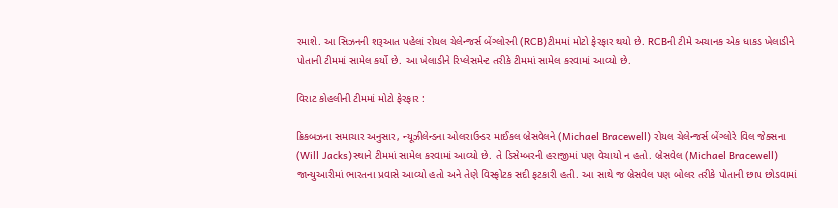રમાશે. આ સિઝનની શરૂઆત પહેલાં રોયલ ચેલેન્જર્સ બેંગ્લોરની (RCB)ટીમમાં મોટો ફેરફાર થયો છે. RCBની ટીમે અચાનક એક ધાકડ ખેલાડીને પોતાની ટીમમાં સામેલ કર્યો છે. આ ખેલાડીને રિપ્લેસમેન્ટ તરીકે ટીમમાં સામેલ કરવામાં આવ્યો છે.

વિરાટ કોહલીની ટીમમાં મોટો ફેરફાર :

ક્રિકબઝના સમાચાર અનુસાર, ન્યૂઝીલેન્ડના ઓલરાઉન્ડર માઈકલ બ્રેસવેલને (Michael Bracewell) રોયલ ચેલેન્જર્સ બેંગ્લોરે વિલ જેક્સના (Will Jacks)સ્થાને ટીમમાં સામેલ કરવામાં આવ્યો છે. તે ડિસેમ્બરની હરાજીમાં પણ વેચાયો ન હતો. બ્રેસવેલ (Michael Bracewell) જાન્યુઆરીમાં ભારતના પ્રવાસે આવ્યો હતો અને તેણે વિસ્ફોટક સદી ફટકારી હતી. આ સાથે જ બ્રેસવેલ પણ બોલર તરીકે પોતાની છાપ છોડવામાં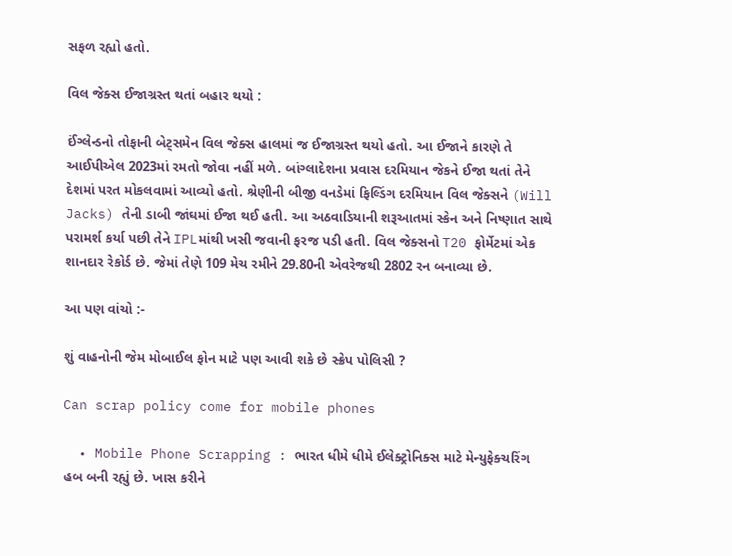સફળ રહ્યો હતો.

વિલ જેક્સ ઈજાગ્રસ્ત થતાં બહાર થયો :

ઈંગ્લેન્ડનો તોફાની બેટ્સમેન વિલ જેક્સ હાલમાં જ ઈજાગ્રસ્ત થયો હતો. આ ઈજાને કારણે તે આઈપીએલ 2023માં રમતો જોવા નહીં મળે. બાંગ્લાદેશના પ્રવાસ દરમિયાન જેકને ઈજા થતાં તેને દેશમાં પરત મોકલવામાં આવ્યો હતો. શ્રેણીની બીજી વનડેમાં ફિલ્ડિંગ દરમિયાન વિલ જેક્સને (Will Jacks) તેની ડાબી જાંઘમાં ઈજા થઈ હતી. આ અઠવાડિયાની શરૂઆતમાં સ્કેન અને નિષ્ણાત સાથે પરામર્શ કર્યા પછી તેને IPLમાંથી ખસી જવાની ફરજ પડી હતી. વિલ જેક્સનો T20 ફોર્મેટમાં એક શાનદાર રેકોર્ડ છે. જેમાં તેણે 109 મેચ રમીને 29.80ની એવરેજથી 2802 રન બનાવ્યા છે.

આ પણ વાંચો :-

શું વાહનોની જેમ મોબાઈલ ફોન માટે પણ આવી શકે છે સ્ક્રેપ પોલિસી ?

Can scrap policy come for mobile phones

  • Mobile Phone Scrapping : ભારત ધીમે ધીમે ઈલેક્ટ્રોનિક્સ માટે મેન્યુફેક્ચરિંગ હબ બની રહ્યું છે. ખાસ કરીને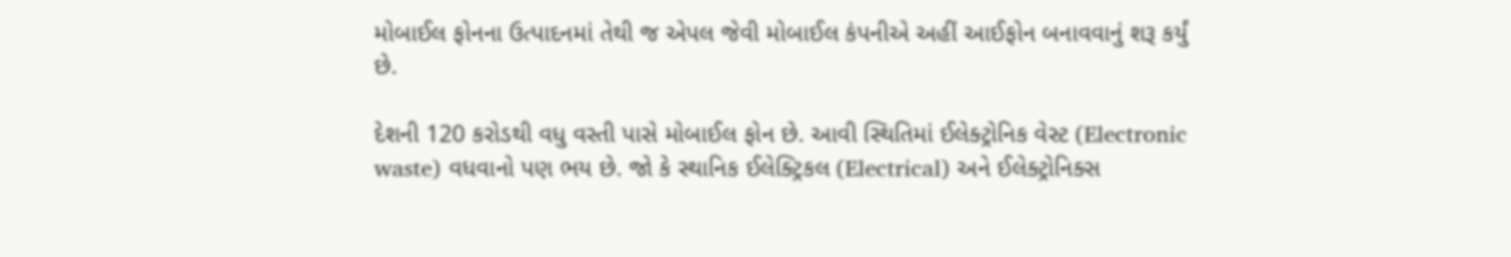મોબાઈલ ફોનના ઉત્પાદનમાં તેથી જ એપલ જેવી મોબાઈલ કંપનીએ અહીં આઈફોન બનાવવાનું શરૂ કર્યું છે.

દેશની 120 કરોડથી વધુ વસ્તી પાસે મોબાઈલ ફોન છે. આવી સ્થિતિમાં ઈલેક્ટ્રોનિક વેસ્ટ (Electronic waste) વધવાનો પણ ભય છે. જો કે સ્થાનિક ઈલેક્ટ્રિકલ (Electrical) અને ઈલેક્ટ્રોનિક્સ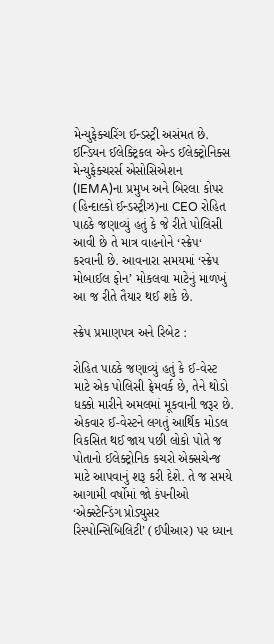મેન્યુફેક્ચરિંગ ઈન્ડસ્ટ્રી અસંમત છે. ઈન્ડિયન ઈલેક્ટ્રિકલ એન્ડ ઈલેક્ટ્રોનિક્સ મેન્યુફેક્ચરર્સ એસોસિએશન (IEMA)ના પ્રમુખ અને બિરલા કોપર (હિન્દાલ્કો ઈન્ડસ્ટ્રીઝ)ના CEO રોહિત પાઠકે જણાવ્યું હતું કે જે રીતે પોલિસી આવી છે તે માત્ર વાહનોને ‘સ્ક્રેપ‘ કરવાની છે. આવનારા સમયમાં ‘સ્ક્રેપ મોબાઈલ ફોન’ મોકલવા માટેનું માળખું આ જ રીતે તૈયાર થઈ શકે છે.

સ્ક્રેપ પ્રમાણપત્ર અને રિબેટ :

રોહિત પાઠકે જણાવ્યું હતું કે ઈ-વેસ્ટ માટે એક પોલિસી ફ્રેમવર્ક છે, તેને થોડો ધક્કો મારીને અમલમાં મૂકવાની જરૂર છે. એકવાર ઈ-વેસ્ટને લગતું આર્થિક મોડલ વિકસિત થઈ જાય પછી લોકો પોતે જ પોતાનો ઈલેક્ટ્રોનિક કચરો એક્સચેન્જ માટે આપવાનું શરૂ કરી દેશે. તે જ સમયે આગામી વર્ષોમાં જો કંપનીઓ ‘એક્સ્ટેન્ડિંગ પ્રોડ્યુસર રિસ્પોન્સિબિલિટી’ (ઈપીઆર) પર ધ્યાન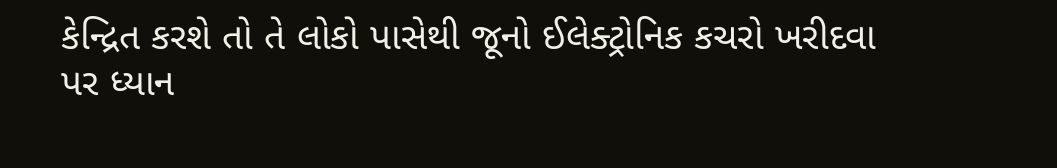કેન્દ્રિત કરશે તો તે લોકો પાસેથી જૂનો ઈલેક્ટ્રોનિક કચરો ખરીદવા પર ધ્યાન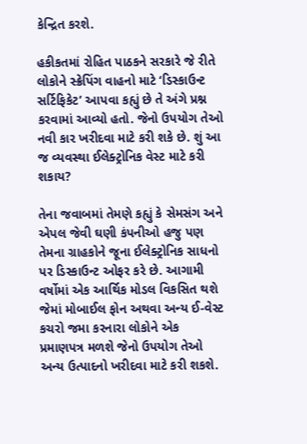કેન્દ્રિત કરશે.

હકીકતમાં રોહિત પાઠકને સરકારે જે રીતે લોકોને સ્ક્રેપિંગ વાહનો માટે ‘ડિસ્કાઉન્ટ સર્ટિફિકેટ’ આપવા કહ્યું છે તે અંગે પ્રશ્ન કરવામાં આવ્યો હતો. જેનો ઉપયોગ તેઓ નવી કાર ખરીદવા માટે કરી શકે છે. શું આ જ વ્યવસ્થા ઈલેક્ટ્રોનિક વેસ્ટ માટે કરી શકાય?

તેના જવાબમાં તેમણે કહ્યું કે સેમસંગ અને એપલ જેવી ઘણી કંપનીઓ હજુ પણ તેમના ગ્રાહકોને જૂના ઈલેક્ટ્રોનિક સાધનો પર ડિસ્કાઉન્ટ ઓફર કરે છે. આગામી વર્ષોમાં એક આર્થિક મોડલ વિકસિત થશે જેમાં મોબાઈલ ફોન અથવા અન્ય ઈ-વેસ્ટ કચરો જમા કરનારા લોકોને એક પ્રમાણપત્ર મળશે જેનો ઉપયોગ તેઓ અન્ય ઉત્પાદનો ખરીદવા માટે કરી શકશે.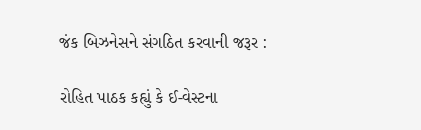જંક બિઝનેસને સંગઠિત કરવાની જરૂર :

રોહિત પાઠક કહ્યું કે ઈ-વેસ્ટના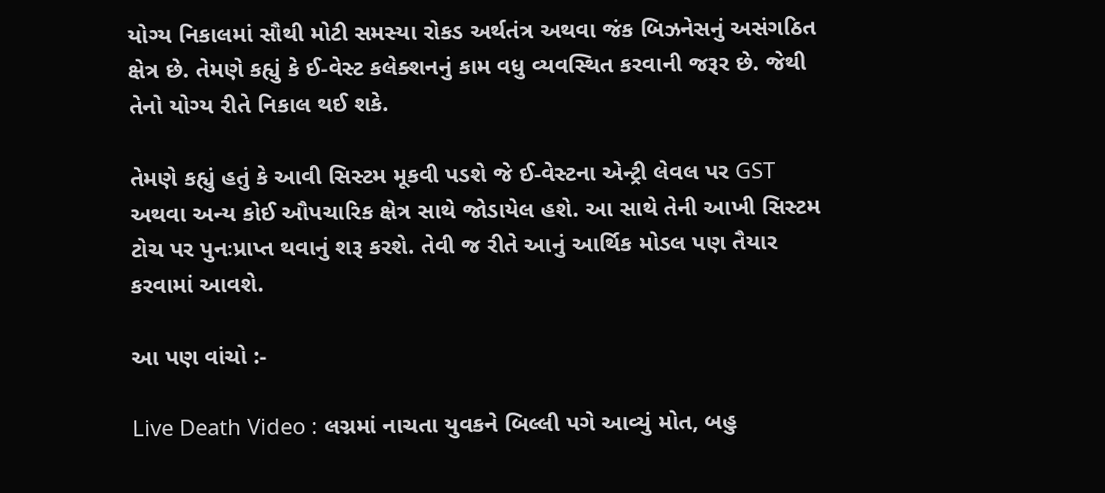યોગ્ય નિકાલમાં સૌથી મોટી સમસ્યા રોકડ અર્થતંત્ર અથવા જંક બિઝનેસનું અસંગઠિત ક્ષેત્ર છે. તેમણે કહ્યું કે ઈ-વેસ્ટ કલેક્શનનું કામ વધુ વ્યવસ્થિત કરવાની જરૂર છે. જેથી તેનો યોગ્ય રીતે નિકાલ થઈ શકે.

તેમણે કહ્યું હતું કે આવી સિસ્ટમ મૂકવી પડશે જે ઈ-વેસ્ટના એન્ટ્રી લેવલ પર GST અથવા અન્ય કોઈ ઔપચારિક ક્ષેત્ર સાથે જોડાયેલ હશે. આ સાથે તેની આખી સિસ્ટમ ટોચ પર પુનઃપ્રાપ્ત થવાનું શરૂ કરશે. તેવી જ રીતે આનું આર્થિક મોડલ પણ તૈયાર કરવામાં આવશે.

આ પણ વાંચો :-

Live Death Video : લગ્નમાં નાચતા યુવકને બિલ્લી પગે આવ્યું મોત, બહુ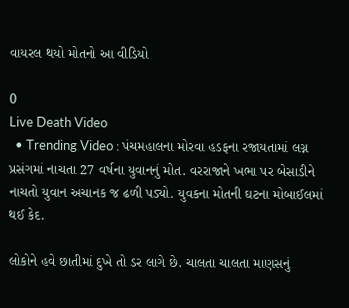વાયરલ થયો મોતનો આ વીડિયો

0
Live Death Video
  • Trending Video : પંચમહાલના મોરવા હડફના રજાયતામાં લગ્ન પ્રસંગમાં નાચતા 27 વર્ષના યુવાનનું મોત. વરરાજાને ખભા પર બેસાડીને નાચતો યુવાન અચાનક જ ઢળી પડ્યો. યુવકના મોતની ઘટના મોબાઈલમાં થઈ કેદ.

લોકોને હવે છાતીમાં દુખે તો ડર લાગે છે. ચાલતા ચાલતા માણસનું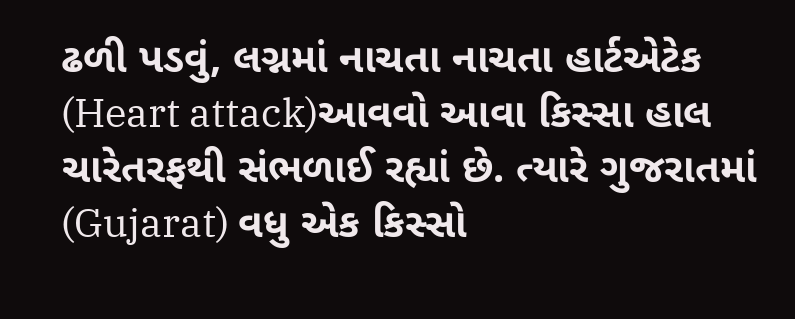ઢળી પડવું, લગ્નમાં નાચતા નાચતા હાર્ટએટેક  (Heart attack)આવવો આવા કિસ્સા હાલ ચારેતરફથી સંભળાઈ રહ્યાં છે. ત્યારે ગુજરાતમાં (Gujarat) વધુ એક કિસ્સો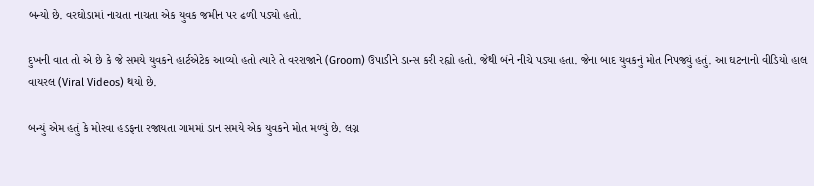બન્યો છે. વરઘોડામાં નાચતા નાચતા એક યુવક જમીન પર ઢળી પડ્યો હતો.

દુખની વાત તો એ છે કે જે સમયે યુવકને હાર્ટએટેક આવ્યો હતો ત્યારે તે વરરાજાને (Groom) ઉપાડીને ડાન્સ કરી રહ્યો હતો. જેથી બંને નીચે પડ્યા હતા. જેના બાદ યુવકનું મોત નિપજ્યું હતું. આ ઘટનાનો વીડિયો હાલ વાયરલ (Viral Videos) થયો છે.

બન્યું એમ હતું કે મોરવા હડફના રજાયતા ગામમાં ડાન સમયે એક યુવકને મોત મળ્યું છે. લગ્ન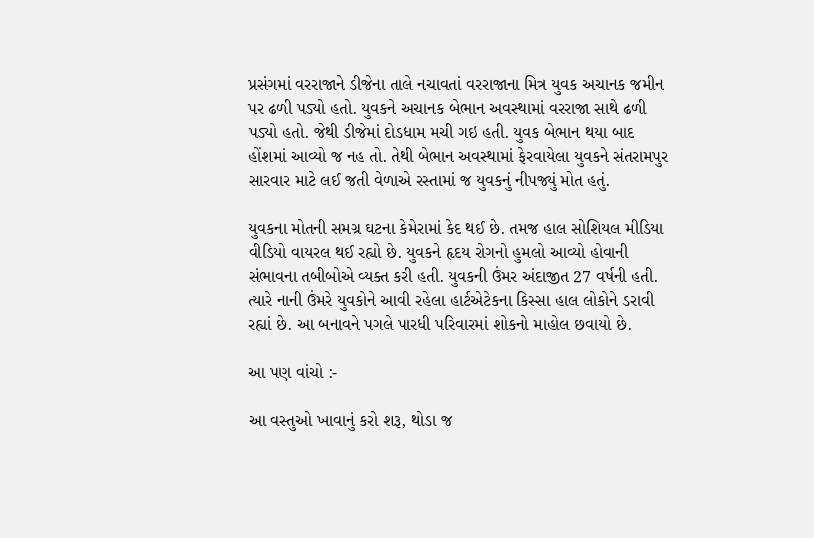પ્રસંગમાં વરરાજાને ડીજેના તાલે નચાવતાં વરરાજાના મિત્ર યુવક અચાનક જમીન પર ઢળી પડ્યો હતો. યુવકને અચાનક બેભાન અવસ્થામાં વરરાજા સાથે ઢળી પડ્યો હતો. જેથી ડીજેમાં દોડધામ મચી ગઇ હતી. યુવક બેભાન થયા બાદ હોંશમાં આવ્યો જ નહ તો. તેથી બેભાન અવસ્થામાં ફેરવાયેલા યુવકને સંતરામપુર સારવાર માટે લઈ જતી વેળાએ રસ્તામાં જ યુવકનું નીપજ્યું મોત હતું.

યુવકના મોતની સમગ્ર ઘટના કેમેરામાં કેદ થઈ છે. તમજ હાલ સોશિયલ મીડિયા વીડિયો વાયરલ થઈ રહ્યો છે. યુવકને હૃદય રોગનો હુમલો આવ્યો હોવાની સંભાવના તબીબોએ વ્યક્ત કરી હતી. યુવકની ઉંમર અંદાજીત 27 વર્ષની હતી. ત્યારે નાની ઉંમરે યુવકોને આવી રહેલા હાર્ટએટેકના કિસ્સા હાલ લોકોને ડરાવી રહ્યાં છે. આ બનાવને પગલે પારધી પરિવારમાં શોકનો માહોલ છવાયો છે.

આ પણ વાંચો :-

આ વસ્તુઓ ખાવાનું કરો શરૂ, થોડા જ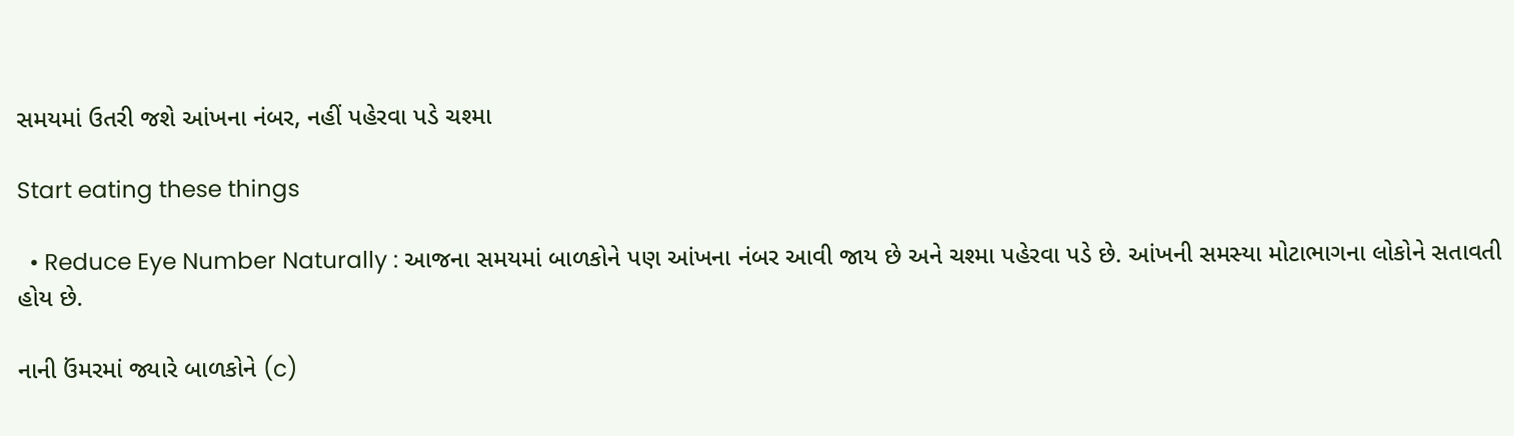સમયમાં ઉતરી જશે આંખના નંબર, નહીં પહેરવા પડે ચશ્મા

Start eating these things

  • Reduce Eye Number Naturally : આજના સમયમાં બાળકોને પણ આંખના નંબર આવી જાય છે અને ચશ્મા પહેરવા પડે છે. આંખની સમસ્યા મોટાભાગના લોકોને સતાવતી હોય છે.

નાની ઉંમરમાં જ્યારે બાળકોને (c)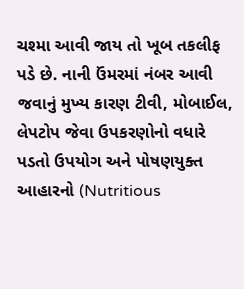ચશ્મા આવી જાય તો ખૂબ તકલીફ પડે છે. નાની ઉંમરમાં નંબર આવી જવાનું મુખ્ય કારણ ટીવી, મોબાઈલ, લેપટોપ જેવા ઉપકરણોનો વધારે પડતો ઉપયોગ અને પોષણયુક્ત આહારનો (Nutritious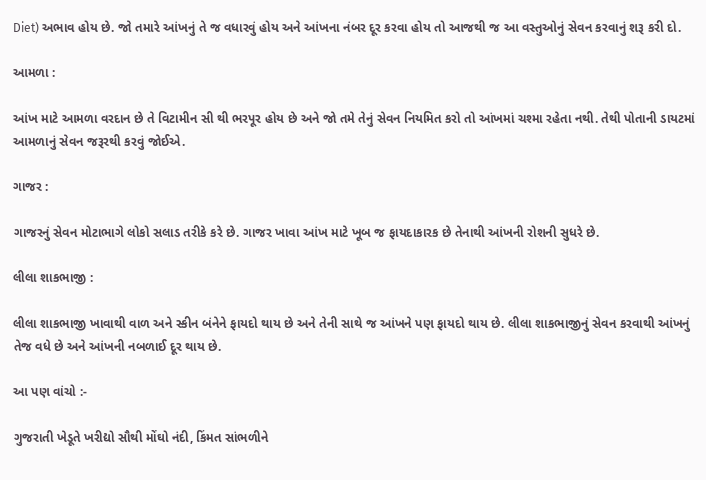Diet) અભાવ હોય છે. જો તમારે આંખનું તે જ વધારવું હોય અને આંખના નંબર દૂર કરવા હોય તો આજથી જ આ વસ્તુઓનું સેવન કરવાનું શરૂ કરી દો.

આમળા :

આંખ માટે આમળા વરદાન છે તે વિટામીન સી થી ભરપૂર હોય છે અને જો તમે તેનું સેવન નિયમિત કરો તો આંખમાં ચશ્મા રહેતા નથી. તેથી પોતાની ડાયટમાં આમળાનું સેવન જરૂરથી કરવું જોઈએ.

ગાજર :

ગાજરનું સેવન મોટાભાગે લોકો સલાડ તરીકે કરે છે. ગાજર ખાવા આંખ માટે ખૂબ જ ફાયદાકારક છે તેનાથી આંખની રોશની સુધરે છે.

લીલા શાકભાજી :

લીલા શાકભાજી ખાવાથી વાળ અને સ્કીન બંનેને ફાયદો થાય છે અને તેની સાથે જ આંખને પણ ફાયદો થાય છે. લીલા શાકભાજીનું સેવન કરવાથી આંખનું તેજ વધે છે અને આંખની નબળાઈ દૂર થાય છે.

આ પણ વાંચો :-

ગુજરાતી ખેડૂતે ખરીદ્યો સૌથી મોંઘો નંદી, કિંમત સાંભળીને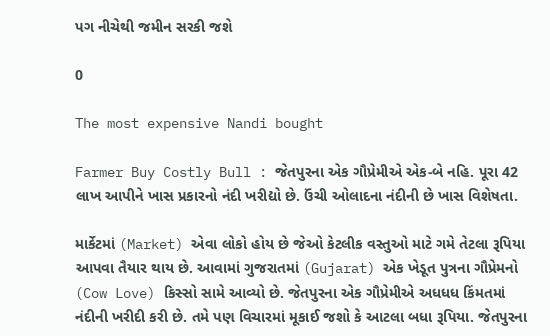પગ નીચેથી જમીન સરકી જશે

0

The most expensive Nandi bought

Farmer Buy Costly Bull : જેતપુરના એક ગૌપ્રેમીએ એક-બે નહિ. પૂરા 42 લાખ આપીને ખાસ પ્રકારનો નંદી ખરીદ્યો છે. ઉંચી ઓલાદના નંદીની છે ખાસ વિશેષતા.

માર્કેટમાં (Market) એવા લોકો હોય છે જેઓ કેટલીક વસ્તુઓ માટે ગમે તેટલા રૂપિયા આપવા તૈયાર થાય છે. આવામાં ગુજરાતમાં (Gujarat) એક ખેડૂત પુત્રના ગૌપ્રેમનો (Cow Love) કિસ્સો સામે આવ્યો છે. જેતપુરના એક ગૌપ્રેમીએ અધધધ કિંમતમાં નંદીની ખરીદી કરી છે. તમે પણ વિચારમાં મૂકાઈ જશો કે આટલા બધા રૂપિયા. જેતપુરના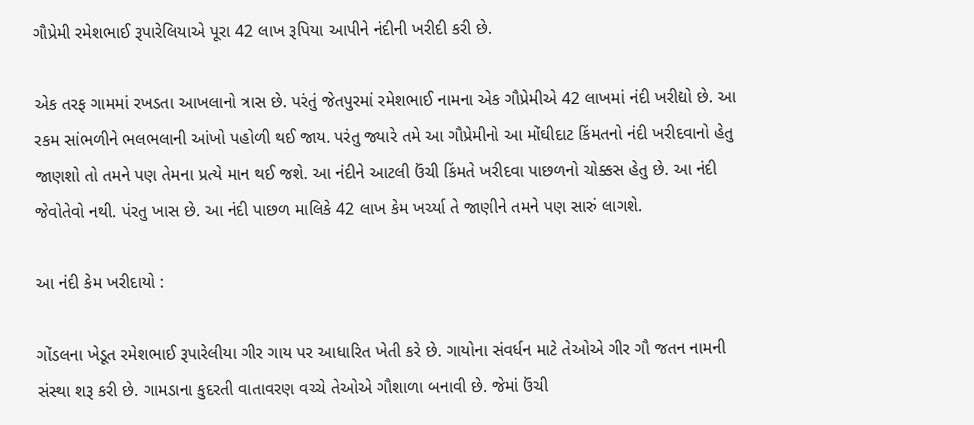ગૌપ્રેમી રમેશભાઈ રૂપારેલિયાએ પૂરા 42 લાખ રૂપિયા આપીને નંદીની ખરીદી કરી છે.

એક તરફ ગામમાં રખડતા આખલાનો ત્રાસ છે. પરંતું જેતપુરમાં રમેશભાઈ નામના એક ગૌપ્રેમીએ 42 લાખમાં નંદી ખરીદ્યો છે. આ રકમ સાંભળીને ભલભલાની આંખો પહોળી થઈ જાય. પરંતુ જ્યારે તમે આ ગૌપ્રેમીનો આ મોંઘીદાટ કિંમતનો નંદી ખરીદવાનો હેતુ જાણશો તો તમને પણ તેમના પ્રત્યે માન થઈ જશે. આ નંદીને આટલી ઉંચી કિંમતે ખરીદવા પાછળનો ચોક્કસ હેતુ છે. આ નંદી જેવોતેવો નથી. પંરતુ ખાસ છે. આ નંદી પાછળ માલિકે 42 લાખ કેમ ખર્ચ્યા તે જાણીને તમને પણ સારું લાગશે.

આ નંદી કેમ ખરીદાયો :

ગોંડલના ખેડૂત રમેશભાઈ રૂપારેલીયા ગીર ગાય પર આધારિત ખેતી કરે છે. ગાયોના સંવર્ધન માટે તેઓએ ગીર ગૌ જતન નામની સંસ્થા શરૂ કરી છે. ગામડાના કુદરતી વાતાવરણ વચ્ચે તેઓએ ગૌશાળા બનાવી છે. જેમાં ઉંચી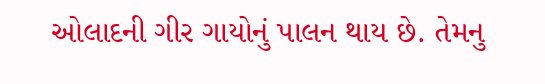ઓલાદની ગીર ગાયોનું પાલન થાય છે. તેમનુ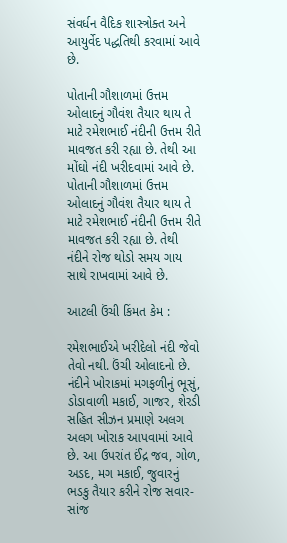સંવર્ધન વૈદિક શાસ્ત્રોક્ત અને આયુર્વેદ પદ્ધતિથી કરવામાં આવે છે.

પોતાની ગૌશાળમાં ઉત્તમ ઓલાદનું ગૌવંશ તૈયાર થાય તે માટે રમેશભાઈ નંદીની ઉત્તમ રીતે માવજત કરી રહ્યા છે. તેથી આ મોંઘો નંદી ખરીદવામાં આવે છે. પોતાની ગૌશાળમાં ઉત્તમ ઓલાદનું ગૌવંશ તૈયાર થાય તે માટે રમેશભાઈ નંદીની ઉત્તમ રીતે માવજત કરી રહ્યા છે. તેથી નંદીને રોજ થોડો સમય ગાય સાથે રાખવામાં આવે છે.

આટલી ઉંચી કિંમત કેમ :

રમેશભાઈએ ખરીદેલો નંદી જેવો તેવો નથી. ઉંચી ઓલાદનો છે. નંદીને ખોરાકમાં મગફળીનું ભૂસું, ડોડાવાળી મકાઈ, ગાજર, શેરડી સહિત સીઝન પ્રમાણે અલગ અલગ ખોરાક આપવામાં આવે છે. આ ઉપરાંત ઈંદ્ર જવ, ગોળ, અડદ, મગ મકાઈ, જુવારનું ભડકુ તૈયાર કરીને રોજ સવાર-સાંજ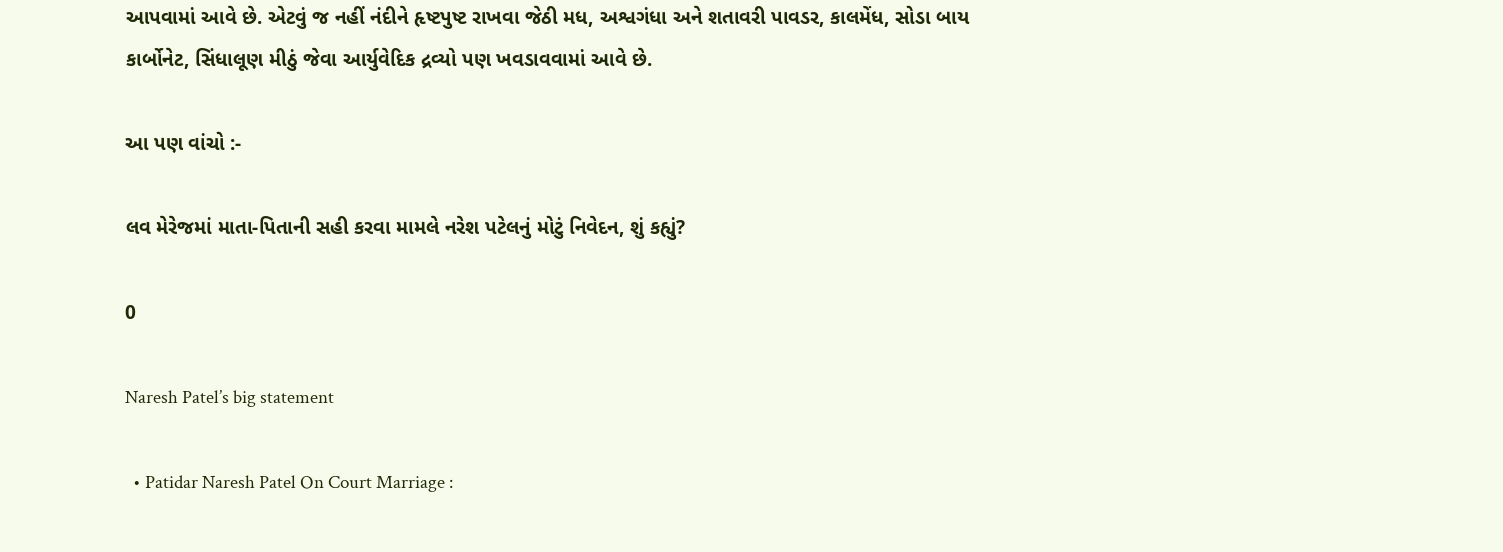આપવામાં આવે છે. એટવું જ નહીં નંદીને હૃષ્ટપુષ્ટ રાખવા જેઠી મધ, અશ્વગંધા અને શતાવરી પાવડર, કાલમેંધ, સોડા બાય કાર્બોનેટ, સિંધાલૂણ મીઠું જેવા આર્યુવેદિક દ્રવ્યો પણ ખવડાવવામાં આવે છે.

આ પણ વાંચો :-

લવ મેરેજમાં માતા-પિતાની સહી કરવા મામલે નરેશ પટેલનું મોટું નિવેદન, શું કહ્યું?

0

Naresh Patel’s big statement

  • Patidar Naresh Patel On Court Marriage :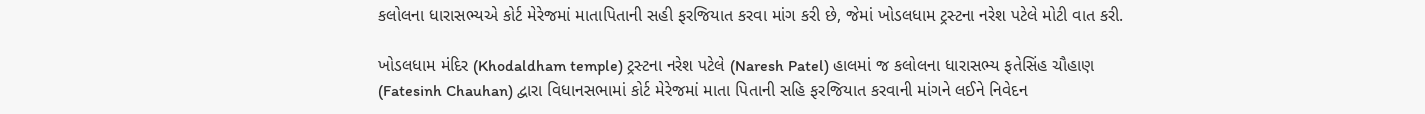કલોલના ધારાસભ્યએ કોર્ટ મેરેજમાં માતાપિતાની સહી ફરજિયાત કરવા માંગ કરી છે, જેમાં ખોડલધામ ટ્રસ્ટના નરેશ પટેલે મોટી વાત કરી.

ખોડલધામ મંદિર (Khodaldham temple) ટ્રસ્ટના નરેશ પટેલે (Naresh Patel) હાલમાં જ કલોલના ધારાસભ્ય ફતેસિંહ ચૌહાણ (Fatesinh Chauhan) દ્વારા વિધાનસભામાં કોર્ટ મેરેજમાં માતા પિતાની સહિ ફરજિયાત કરવાની માંગને લઈને નિવેદન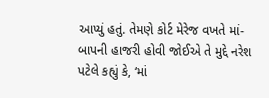આપ્યું હતું. તેમણે કોર્ટ મેરેજ વખતે માં-બાપની હાજરી હોવી જોઈએ તે મુદ્દે નરેશ પટેલે કહ્યું કે, ‘માં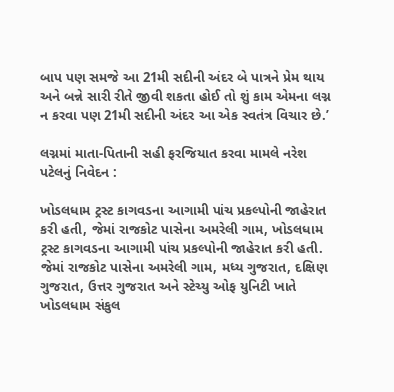બાપ પણ સમજે આ 21મી સદીની અંદર બે પાત્રને પ્રેમ થાય અને બન્ને સારી રીતે જીવી શકતા હોઈ તો શું કામ એમના લગ્ન ન કરવા પણ 21મી સદીની અંદર આ એક સ્વતંત્ર વિચાર છે.’

લગ્નમાં માતા-પિતાની સહી ફરજિયાત કરવા મામલે નરેશ પટેલનું નિવેદન :

ખોડલધામ ટ્રસ્ટ કાગવડના આગામી પાંચ પ્રકલ્પોની જાહેરાત કરી હતી, જેમાં રાજકોટ પાસેના અમરેલી ગામ, ખોડલધામ ટ્રસ્ટ કાગવડના આગામી પાંચ પ્રકલ્પોની જાહેરાત કરી હતી. જેમાં રાજકોટ પાસેના અમરેલી ગામ, મધ્ય ગુજરાત, દક્ષિણ ગુજરાત, ઉત્તર ગુજરાત અને સ્ટેચ્યુ ઓફ યુનિટી ખાતે ખોડલધામ સંકુલ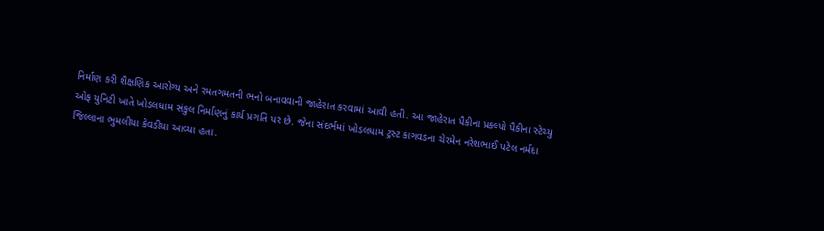નિર્માણ કરી શૈક્ષણિક આરોગ્ય અને રમતગમતની ભનો બનાવવાની જાહેરાત કરવામાં આવી હતી. આ જાહેરાત પૈકીના પ્રકલ્પો પૈકીના સ્ટેચ્યુ ઓફ યુનિટી ખાતે ખોડલધામ સંકુલ નિર્માણનું કાર્ય પ્રગતિ પર છે. જેના સંદર્ભમાં ખોડલધામ ટ્રસ્ટ કાગવડના ચેરમેન નરેશભાઈ પટેલ નર્મદા જિલ્લાના ભુમલીયા કેવડીયા આવ્યા હતા.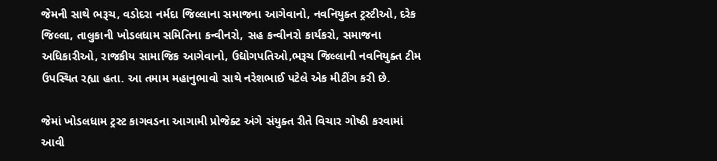જેમની સાથે ભરૂચ, વડોદરા નર્મદા જિલ્લાના સમાજના આગેવાનો, નવનિયુક્ત ટ્રસ્ટીઓ, દરેક જિલ્લા, તાલુકાની ખોડલધામ સમિતિના કન્વીનરો, સહ કન્વીનરો કાર્યકરો, સમાજના અધિકારીઓ, રાજકીય સામાજિક આગેવાનો, ઉદ્યોગપતિઓ,ભરૂચ જિલ્લાની નવનિયુક્ત ટીમ ઉપસ્થિત રહ્યા હતા. આ તમામ મહાનુભાવો સાથે નરેશભાઈ પટેલે એક મીટીંગ કરી છે.

જેમાં ખોડલધામ ટ્રસ્ટ કાગવડના આગામી પ્રોજેક્ટ અંગે સંયુક્ત રીતે વિચાર ગોષ્ઠી કરવામાં આવી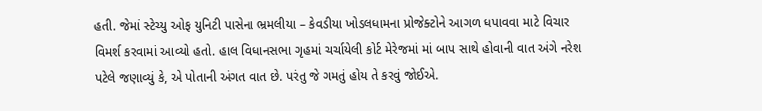હતી. જેમાં સ્ટેચ્યુ ઓફ યુનિટી પાસેના ભ્રમલીયા – કેવડીયા ખોડલધામના પ્રોજેક્ટોને આગળ ધપાવવા માટે વિચાર વિમર્શ કરવામાં આવ્યો હતો. હાલ વિધાનસભા ગૃહમાં ચર્ચાયેલી કોર્ટ મેરેજમાં માં બાપ સાથે હોવાની વાત અંગે નરેશ પટેલે જણાવ્યું કે, એ પોતાની અંગત વાત છે. પરંતુ જે ગમતું હોય તે કરવું જોઈએ.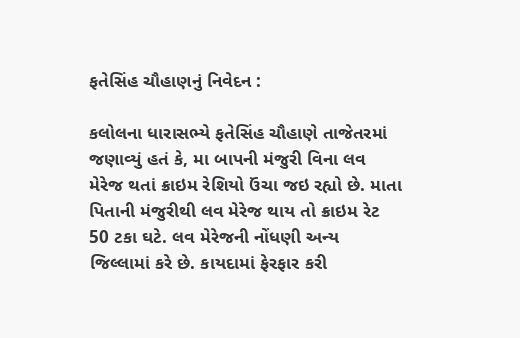ફતેસિંહ ચૌહાણનું નિવેદન :

કલોલના ધારાસભ્યે ફતેસિંહ ચૌહાણે તાજેતરમાં જણાવ્યું હતં કે, મા બાપની મંજુરી વિના લવ મેરેજ થતાં ક્રાઇમ રેશિયો ઉંચા જઇ રહ્યો છે. માતા પિતાની મંજુરીથી લવ મેરેજ થાય તો ક્રાઇમ રેટ 50 ટકા ઘટે. લવ મેરેજની નોંધણી અન્ય જિલ્લામાં કરે છે. કાયદામાં ફેરફાર કરી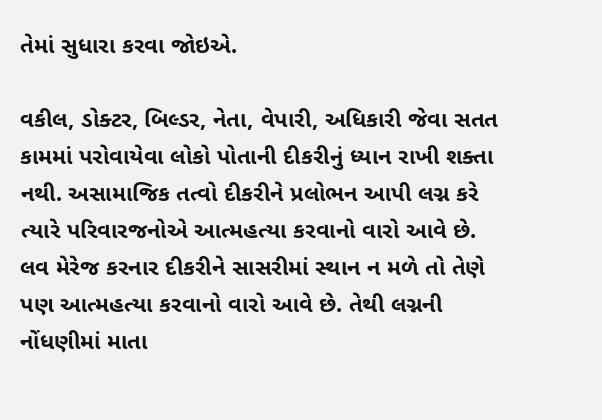તેમાં સુધારા કરવા જોઇએ.

વકીલ, ડોક્ટર, બિલ્ડર, નેતા, વેપારી, અધિકારી જેવા સતત કામમાં પરોવાયેવા લોકો પોતાની દીકરીનું ધ્યાન રાખી શક્તા નથી. અસામાજિક તત્વો દીકરીને પ્રલોભન આપી લગ્ન કરે ત્યારે પરિવારજનોએ આત્મહત્યા કરવાનો વારો આવે છે. લવ મેરેજ કરનાર દીકરીને સાસરીમાં સ્થાન ન મળે તો તેણે પણ આત્મહત્યા કરવાનો વારો આવે છે. તેથી લગ્નની નોંધણીમાં માતા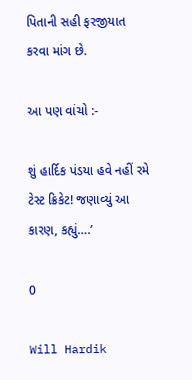પિતાની સહી ફરજીયાત કરવા માંગ છે.

આ પણ વાંચો :-

શું હાર્દિક પંડયા હવે નહીં રમે ટેસ્ટ ક્રિકેટ! જણાવ્યું આ કારણ, કહ્યું….’

0

Will Hardik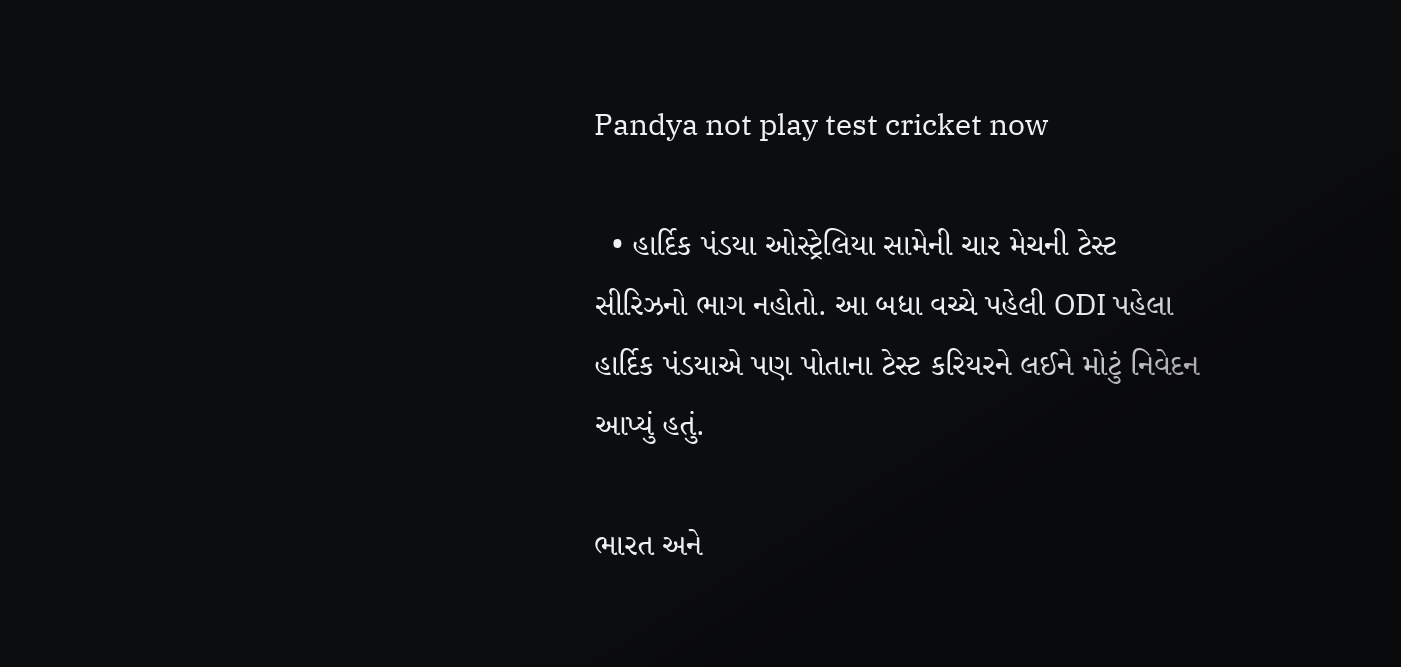Pandya not play test cricket now

  • હાર્દિક પંડયા ઓસ્ટ્રેલિયા સામેની ચાર મેચની ટેસ્ટ સીરિઝનો ભાગ નહોતો. આ બધા વચ્ચે પહેલી ODI પહેલા હાર્દિક પંડયાએ પણ પોતાના ટેસ્ટ કરિયરને લઈને મોટું નિવેદન આપ્યું હતું.

ભારત અને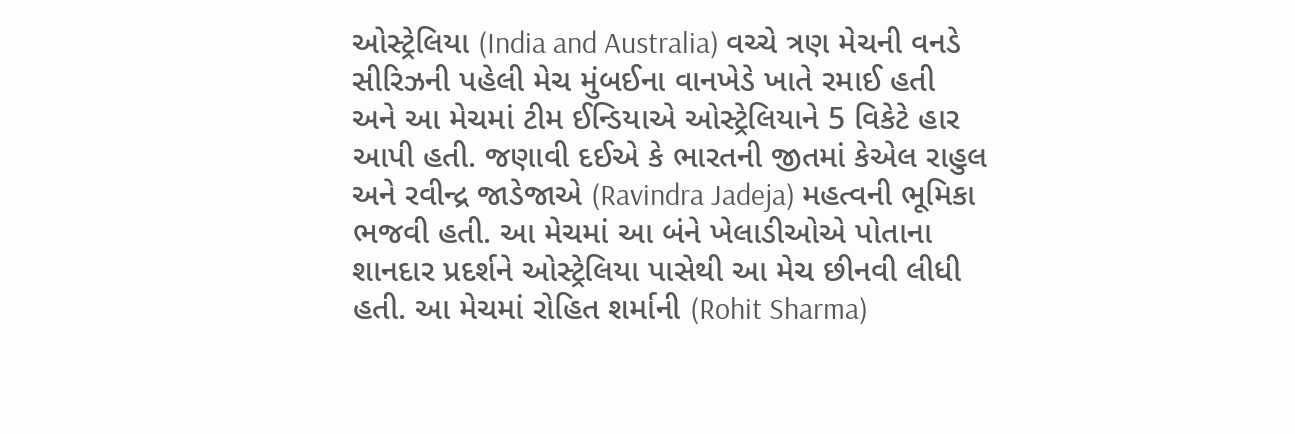ઓસ્ટ્રેલિયા (India and Australia) વચ્ચે ત્રણ મેચની વનડે સીરિઝની પહેલી મેચ મુંબઈના વાનખેડે ખાતે રમાઈ હતી અને આ મેચમાં ટીમ ઈન્ડિયાએ ઓસ્ટ્રેલિયાને 5 વિકેટે હાર આપી હતી. જણાવી દઈએ કે ભારતની જીતમાં કેએલ રાહુલ અને રવીન્દ્ર જાડેજાએ (Ravindra Jadeja) મહત્વની ભૂમિકા ભજવી હતી. આ મેચમાં આ બંને ખેલાડીઓએ પોતાના શાનદાર પ્રદર્શને ઓસ્ટ્રેલિયા પાસેથી આ મેચ છીનવી લીધી હતી. આ મેચમાં રોહિત શર્માની (Rohit Sharma)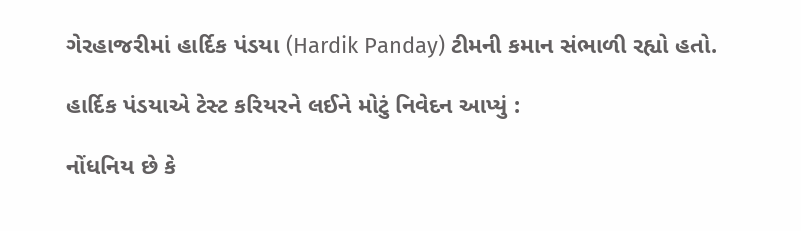ગેરહાજરીમાં હાર્દિક પંડયા (Hardik Panday) ટીમની કમાન સંભાળી રહ્યો હતો.

હાર્દિક પંડયાએ ટેસ્ટ કરિયરને લઈને મોટું નિવેદન આપ્યું :

નોંધનિય છે કે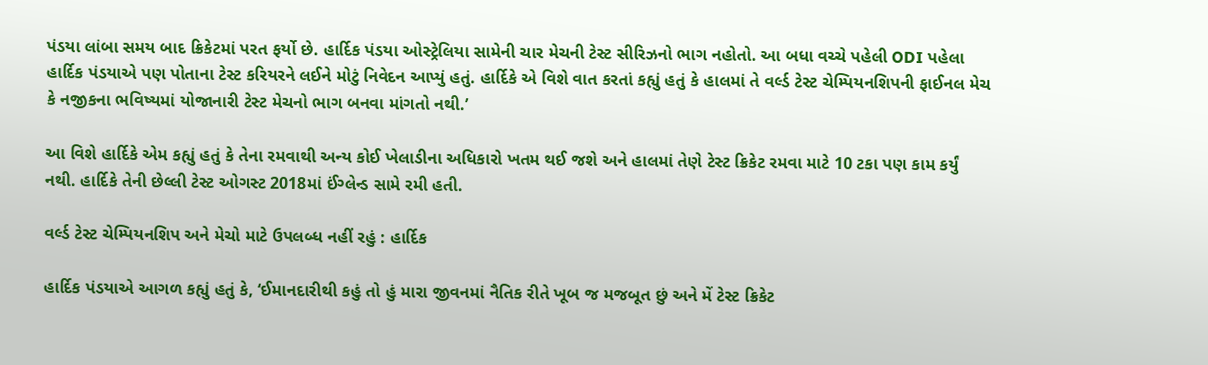પંડયા લાંબા સમય બાદ ક્રિકેટમાં પરત ફર્યો છે. હાર્દિક પંડયા ઓસ્ટ્રેલિયા સામેની ચાર મેચની ટેસ્ટ સીરિઝનો ભાગ નહોતો. આ બધા વચ્ચે પહેલી ODI પહેલા હાર્દિક પંડયાએ પણ પોતાના ટેસ્ટ કરિયરને લઈને મોટું નિવેદન આપ્યું હતું. હાર્દિકે એ વિશે વાત કરતાં કહ્યું હતું કે હાલમાં તે વર્લ્ડ ટેસ્ટ ચેમ્પિયનશિપની ફાઈનલ મેચ કે નજીકના ભવિષ્યમાં યોજાનારી ટેસ્ટ મેચનો ભાગ બનવા માંગતો નથી.’

આ વિશે હાર્દિકે એમ કહ્યું હતું કે તેના રમવાથી અન્ય કોઈ ખેલાડીના અધિકારો ખતમ થઈ જશે અને હાલમાં તેણે ટેસ્ટ ક્રિકેટ રમવા માટે 10 ટકા પણ કામ કર્યું નથી. હાર્દિકે તેની છેલ્લી ટેસ્ટ ઓગસ્ટ 2018માં ઈંગ્લેન્ડ સામે રમી હતી.

વર્લ્ડ ટેસ્ટ ચેમ્પિયનશિપ અને મેચો માટે ઉપલબ્ધ નહીં રહું : હાર્દિક

હાર્દિક પંડયાએ આગળ કહ્યું હતું કે, ‘ઈમાનદારીથી કહું તો હું મારા જીવનમાં નૈતિક રીતે ખૂબ જ મજબૂત છું અને મેં ટેસ્ટ ક્રિકેટ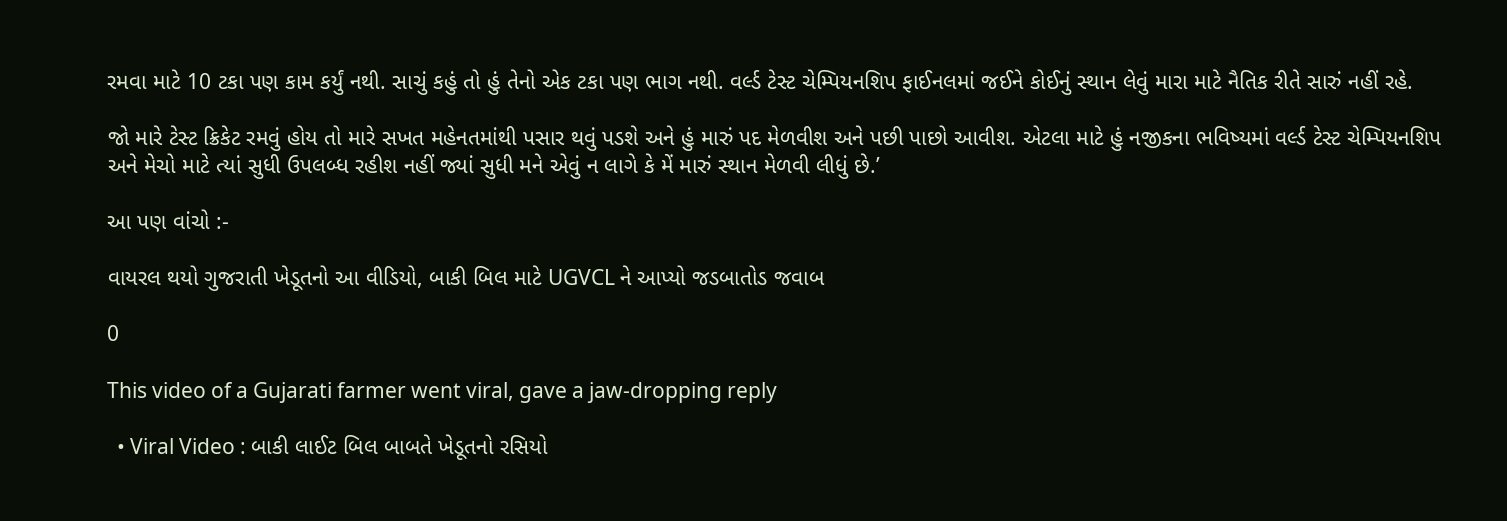રમવા માટે 10 ટકા પણ કામ કર્યું નથી. સાચું કહું તો હું તેનો એક ટકા પણ ભાગ નથી. વર્લ્ડ ટેસ્ટ ચેમ્પિયનશિપ ફાઈનલમાં જઈને કોઈનું સ્થાન લેવું મારા માટે નૈતિક રીતે સારું નહીં રહે.

જો મારે ટેસ્ટ ક્રિકેટ રમવું હોય તો મારે સખત મહેનતમાંથી પસાર થવું પડશે અને હું મારું પદ મેળવીશ અને પછી પાછો આવીશ. એટલા માટે હું નજીકના ભવિષ્યમાં વર્લ્ડ ટેસ્ટ ચેમ્પિયનશિપ અને મેચો માટે ત્યાં સુધી ઉપલબ્ધ રહીશ નહીં જ્યાં સુધી મને એવું ન લાગે કે મેં મારું સ્થાન મેળવી લીધું છે.’

આ પણ વાંચો :-

વાયરલ થયો ગુજરાતી ખેડૂતનો આ વીડિયો, બાકી બિલ માટે UGVCL ને આપ્યો જડબાતોડ જવાબ

0

This video of a Gujarati farmer went viral, gave a jaw-dropping reply

  • Viral Video : બાકી લાઈટ બિલ બાબતે ખેડૂતનો રસિયો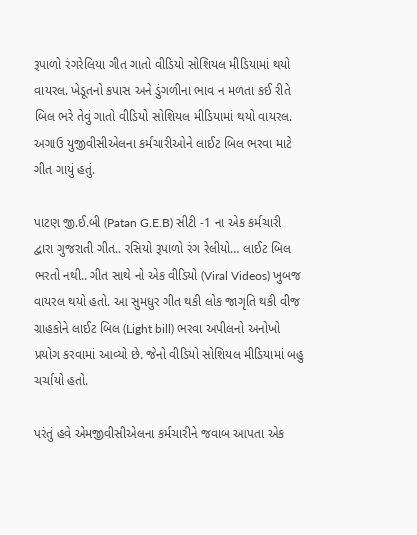રૂપાળો રંગરેલિયા ગીત ગાતો વીડિયો સોશિયલ મીડિયામાં થયો વાયરલ. ખેડૂતનો કપાસ અને ડુંગળીના ભાવ ન મળતા કઈ રીતે બિલ ભરે તેવું ગાતો વીડિયો સોશિયલ મીડિયામાં થયો વાયરલ. અગાઉ યુજીવીસીએલના કર્મચારીઓને લાઈટ બિલ ભરવા માટે ગીત ગાયું હતું.

પાટણ જી.ઈ.બી (Patan G.E.B) સીટી -1 ના એક કર્મચારી દ્વારા ગુજરાતી ગીત.. રસિયો રૂપાળો રંગ રેલીયો… લાઈટ બિલ ભરતો નથી.. ગીત સાથે નો એક વીડિયો (Viral Videos) ખુબજ વાયરલ થયો હતો. આ સુમધુર ગીત થકી લોક જાગૃતિ થકી વીજ ગ્રાહકોને લાઈટ બિલ (Light bill) ભરવા અપીલનો અનોખો પ્રયોગ કરવામાં આવ્યો છે. જેનો વીડિયો સોશિયલ મીડિયામાં બહુ ચર્ચાયો હતો.

પરંતું હવે એમજીવીસીએલના કર્મચારીને જવાબ આપતા એક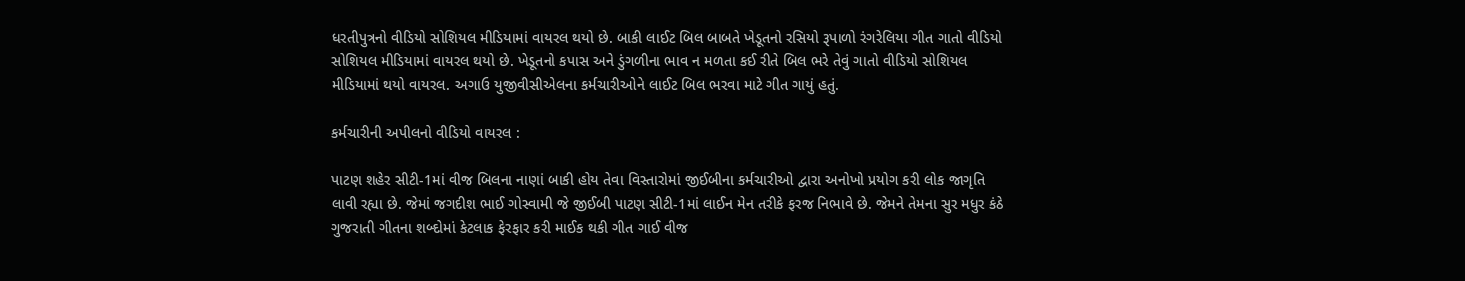ધરતીપુત્રનો વીડિયો સોશિયલ મીડિયામાં વાયરલ થયો છે. બાકી લાઈટ બિલ બાબતે ખેડૂતનો રસિયો રૂપાળો રંગરેલિયા ગીત ગાતો વીડિયો સોશિયલ મીડિયામાં વાયરલ થયો છે. ખેડૂતનો કપાસ અને ડુંગળીના ભાવ ન મળતા કઈ રીતે બિલ ભરે તેવું ગાતો વીડિયો સોશિયલ મીડિયામાં થયો વાયરલ. અગાઉ યુજીવીસીએલના કર્મચારીઓને લાઈટ બિલ ભરવા માટે ગીત ગાયું હતું.

કર્મચારીની અપીલનો વીડિયો વાયરલ :

પાટણ શહેર સીટી-1માં વીજ બિલના નાણાં બાકી હોય તેવા વિસ્તારોમાં જીઈબીના કર્મચારીઓ દ્વારા અનોખો પ્રયોગ કરી લોક જાગૃતિ લાવી રહ્યા છે. જેમાં જગદીશ ભાઈ ગોસ્વામી જે જીઈબી પાટણ સીટી-1માં લાઈન મેન તરીકે ફરજ નિભાવે છે. જેમને તેમના સુર મધુર કંઠે ગુજરાતી ગીતના શબ્દોમાં કેટલાક ફેરફાર કરી માઈક થકી ગીત ગાઈ વીજ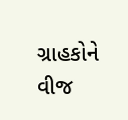ગ્રાહકોને વીજ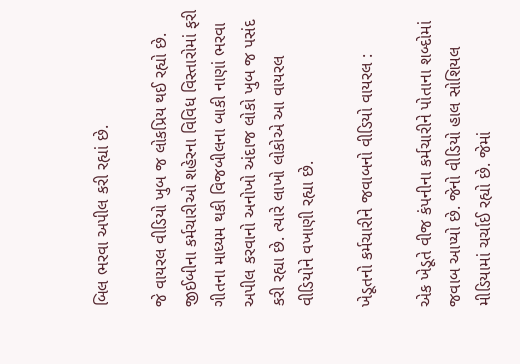બિલ ભરવા અપીલ કરી રહ્યાં છે.

જે વાયરલ વીડિયો ખુબ જ લોકપ્રિય થઈ રહ્યો છે. જીઈબીના કર્મચારીઓ શહેરના વિવિધ વિસ્તારોમાં ફરી ગીતના માધ્યમ થકી વિજબીલના બાકી નાણાં ભરવા અપીલ કરવાનો અનોખો અંદાજ લોકો ખુબ જ પસંદ કરી રહ્યા છે. ત્યારે લાખો લોકોએ આ વાયરલ વીડિયોને વખાણી રહ્યા છે.

ખેડૂતનો કર્મચારીને જવાબનો વીડિયો વાયરલ :

એક ખેડૂતે વીજ કંપનીના કર્મચારીને પોતાના શબ્દોમાં જવાબ આપ્યો છે. જેનો વીડિયો હાલ સોશિયલ મીડિયામાં ચર્ચાઈ રહ્યો છે. જેમાં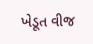ખેડૂત વીજ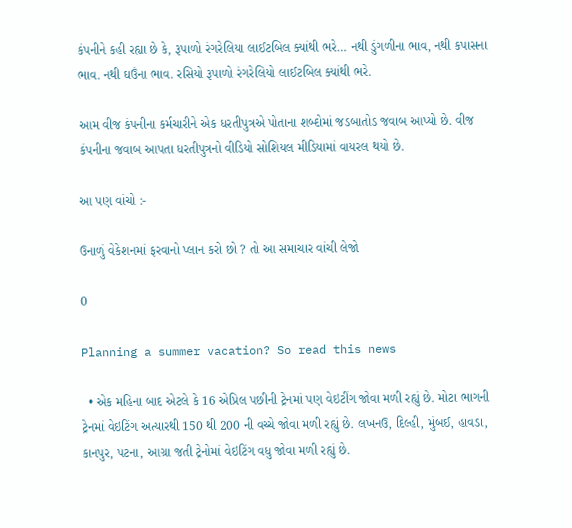કંપનીને કહી રહ્યા છે કે, રૂપાળો રંગરેલિયા લાઈટબિલ ક્યાંથી ભરે… નથી ડુંગળીના ભાવ, નથી કપાસના ભાવ. નથી ઘઉંના ભાવ. રસિયો રૂપાળો રંગરેલિયો લાઈટબિલ ક્યાંથી ભરે.

આમ વીજ કંપનીના કર્મચારીને એક ધરતીપુત્રએ પોતાના શબ્દોમાં જડબાતોડ જવાબ આપ્યો છે. વીજ કંપનીના જવાબ આપતા ધરતીપુત્રનો વીડિયો સોશિયલ મીડિયામાં વાયરલ થયો છે.

આ પણ વાંચો :-

ઉનાળું વેકેશનમાં ફરવાનો પ્લાન કરો છો ? તો આ સમાચાર વાંચી લેજો

0

Planning a summer vacation? So read this news

  • એક મહિના બાદ એટલે કે 16 એપ્રિલ પછીની ટ્રેનમાં પણ વેઇટીંગ જોવા મળી રહ્યું છે. મોટા ભાગની ટ્રેનમાં વેઇટિંગ અત્યારથી 150 થી 200 ની વચ્ચે જોવા મળી રહ્યું છે. લખનઉ, દિલ્હી, મુંબઈ, હાવડા, કાનપુર, પટના, આગ્રા જતી ટ્રેનોમાં વેઇટિંગ વધુ જોવા મળી રહ્યું છે.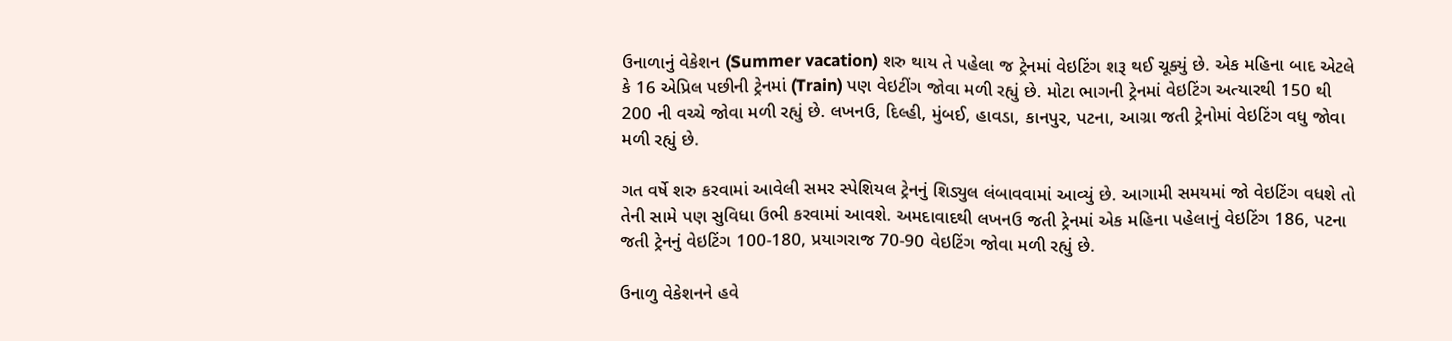ઉનાળાનું વેકેશન (Summer vacation) શરુ થાય તે પહેલા જ ટ્રેનમાં વેઇટિંગ શરૂ થઈ ચૂક્યું છે. એક મહિના બાદ એટલે કે 16 એપ્રિલ પછીની ટ્રેનમાં (Train) પણ વેઇટીંગ જોવા મળી રહ્યું છે. મોટા ભાગની ટ્રેનમાં વેઇટિંગ અત્યારથી 150 થી 200 ની વચ્ચે જોવા મળી રહ્યું છે. લખનઉ, દિલ્હી, મુંબઈ, હાવડા, કાનપુર, પટના, આગ્રા જતી ટ્રેનોમાં વેઇટિંગ વધુ જોવા મળી રહ્યું છે.

ગત વર્ષે શરુ કરવામાં આવેલી સમર સ્પેશિયલ ટ્રેનનું શિડ્યુલ લંબાવવામાં આવ્યું છે. આગામી સમયમાં જો વેઇટિંગ વધશે તો તેની સામે પણ સુવિધા ઉભી કરવામાં આવશે. અમદાવાદથી લખનઉ જતી ટ્રેનમાં એક મહિના પહેલાનું વેઇટિંગ 186, પટના જતી ટ્રેનનું વેઇટિંગ 100-180, પ્રયાગરાજ 70-90 વેઇટિંગ જોવા મળી રહ્યું છે.

ઉનાળુ વેકેશનને હવે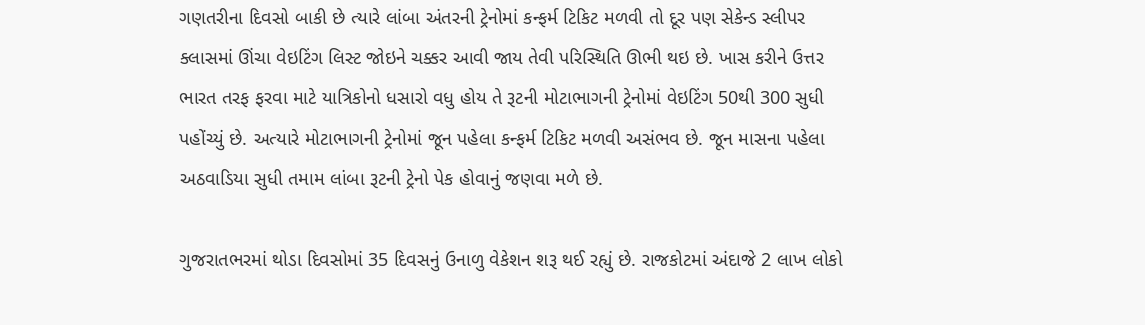ગણતરીના દિવસો બાકી છે ત્યારે લાંબા અંતરની ટ્રેનોમાં કન્ફર્મ ટિકિટ મળવી તો દૂર પણ સેકેન્ડ સ્લીપર ક્લાસમાં ઊંચા વેઇટિંગ લિસ્ટ જોઇને ચક્કર આવી જાય તેવી પરિસ્થિતિ ઊભી થઇ છે. ખાસ કરીને ઉત્તર ભારત તરફ ફરવા માટે યાત્રિકોનો ધસારો વધુ હોય તે રૂટની મોટાભાગની ટ્રેનોમાં વેઇટિંગ 50થી 300 સુધી પહોંચ્યું છે. અત્યારે મોટાભાગની ટ્રેનોમાં જૂન પહેલા કન્ફર્મ ટિકિટ મળવી અસંભવ છે. જૂન માસના પહેલા અઠવાડિયા સુધી તમામ લાંબા રૂટની ટ્રેનો પેક હોવાનું જણવા મળે છે.

ગુજરાતભરમાં થોડા દિવસોમાં 35 દિવસનું ઉનાળુ વેકેશન શરૂ થઈ રહ્યું છે. રાજકોટમાં અંદાજે 2 લાખ લોકો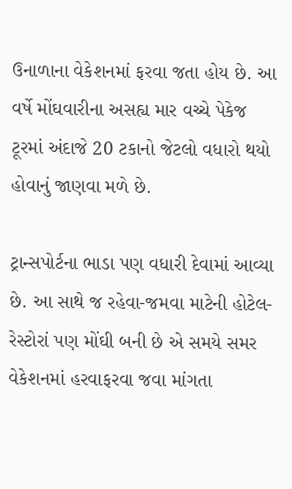ઉનાળાના વેકેશનમાં ફરવા જતા હોય છે. આ વર્ષે મોંઘવારીના અસહ્ય માર વચ્ચે પેકેજ ટૂરમાં અંદાજે 20 ટકાનો જેટલો વધારો થયો હોવાનું જાણવા મળે છે.

ટ્રાન્સપોર્ટના ભાડા પણ વધારી દેવામાં આવ્યા છે. આ સાથે જ રહેવા-જમવા માટેની હોટેલ-રેસ્ટોરાં પણ મોંઘી બની છે એ સમયે સમર વેકેશનમાં હરવાફરવા જવા માંગતા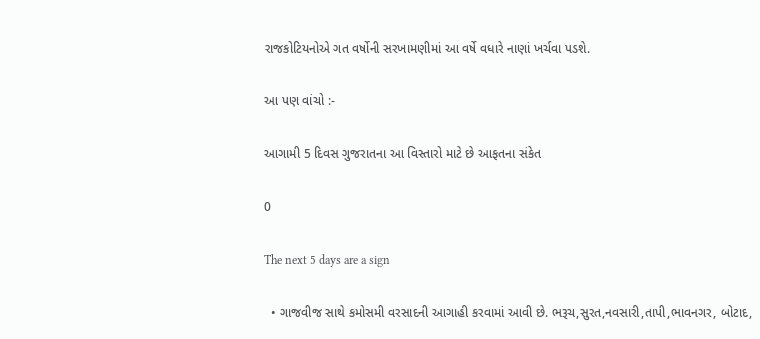રાજકોટિયનોએ ગત વર્ષોની સરખામણીમાં આ વર્ષે વધારે નાણાં ખર્ચવા પડશે.

આ પણ વાંચો :-

આગામી 5 દિવસ ગુજરાતના આ વિસ્તારો માટે છે આફતના સંકેત

0

The next 5 days are a sign

  • ગાજવીજ સાથે કમોસમી વરસાદની આગાહી કરવામાં આવી છે. ભરૂચ,સુરત,નવસારી,તાપી,ભાવનગર, બોટાદ,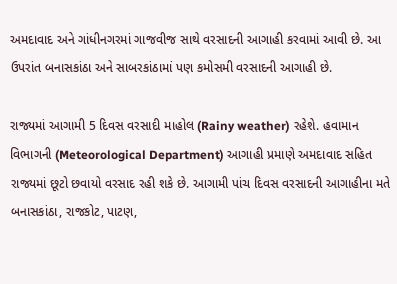અમદાવાદ અને ગાંધીનગરમાં ગાજવીજ સાથે વરસાદની આગાહી કરવામાં આવી છે. આ ઉપરાંત બનાસકાંઠા અને સાબરકાંઠામાં પણ કમોસમી વરસાદની આગાહી છે.

રાજ્યમાં આગામી 5 દિવસ વરસાદી માહોલ (Rainy weather) રહેશે. હવામાન વિભાગની (Meteorological Department) આગાહી પ્રમાણે અમદાવાદ સહિત રાજ્યમાં છૂટો છવાયો વરસાદ રહી શકે છે. આગામી પાંચ દિવસ વરસાદની આગાહીના મતે બનાસકાંઠા, રાજકોટ, પાટણ,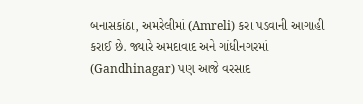બનાસકાંઠા, અમરેલીમાં (Amreli) કરા પડવાની આગાહી કરાઈ છે. જ્યારે અમદાવાદ અને ગાંધીનગરમાં (Gandhinagar) પણ આજે વરસાદ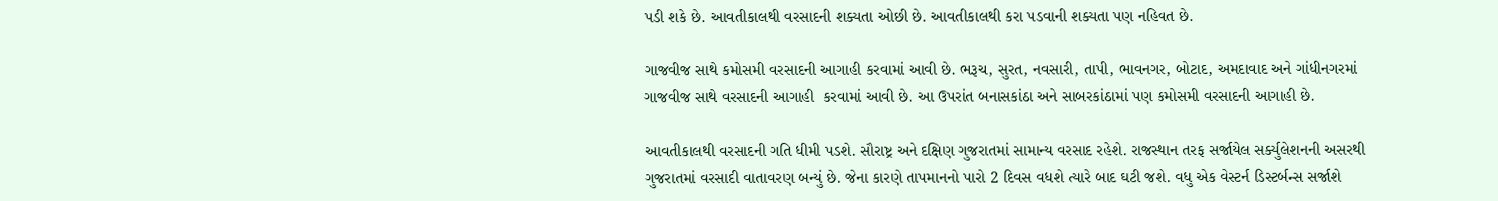પડી શકે છે. આવતીકાલથી વરસાદની શક્યતા ઓછી છે. આવતીકાલથી કરા પડવાની શક્યતા પણ નહિવત છે.

ગાજવીજ સાથે કમોસમી વરસાદની આગાહી કરવામાં આવી છે. ભરૂચ, સુરત, નવસારી, તાપી, ભાવનગર, બોટાદ, અમદાવાદ અને ગાંધીનગરમાં ગાજવીજ સાથે વરસાદની આગાહી  કરવામાં આવી છે. આ ઉપરાંત બનાસકાંઠા અને સાબરકાંઠામાં પણ કમોસમી વરસાદની આગાહી છે.

આવતીકાલથી વરસાદની ગતિ ધીમી પડશે. સૌરાષ્ટ્ર અને દક્ષિણ ગુજરાતમાં સામાન્ય વરસાદ રહેશે. રાજસ્થાન તરફ સર્જાયેલ સર્ક્યુલેશનની અસરથી ગુજરાતમાં વરસાદી વાતાવરણ બન્યું છે. જેના કારણે તાપમાનનો પારો 2 દિવસ વધશે ત્યારે બાદ ઘટી જશે. વધુ એક વેસ્ટર્ન ડિસ્ટર્બન્સ સર્જાશે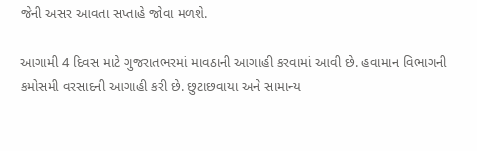જેની અસર આવતા સપ્તાહે જોવા મળશે.

આગામી 4 દિવસ માટે ગુજરાતભરમાં માવઠાની આગાહી કરવામાં આવી છે. હવામાન વિભાગની કમોસમી વરસાદની આગાહી કરી છે. છુટાછવાયા અને સામાન્ય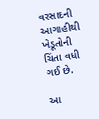વરસાદની આગાહીથી ખેડૂતોની ચિંતા વધી ગઈ છે.

આ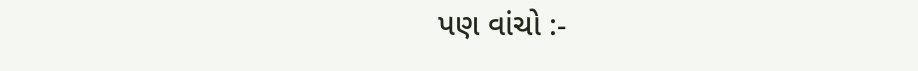પણ વાંચો :-